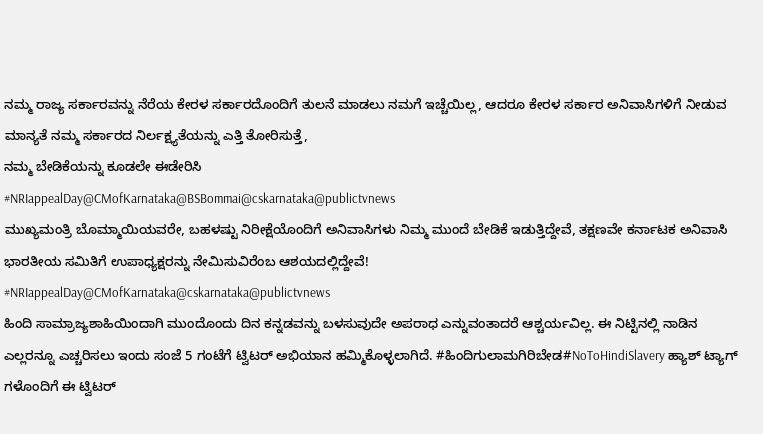ನಮ್ಮ ರಾಜ್ಯ ಸರ್ಕಾರವನ್ನು ನೆರೆಯ ಕೇರಳ ಸರ್ಕಾರದೊಂದಿಗೆ ತುಲನೆ ಮಾಡಲು ನಮಗೆ ಇಚ್ಚೆಯಿಲ್ಲ, ಆದರೂ ಕೇರಳ ಸರ್ಕಾರ ಅನಿವಾಸಿಗಳಿಗೆ ನೀಡುವ ಮಾನ್ಯತೆ ನಮ್ಮ ಸರ್ಕಾರದ ನಿರ್ಲಕ್ಷ್ಯತೆಯನ್ನು ಎತ್ತಿ ತೋರಿಸುತ್ತೆ,
ನಮ್ಮ ಬೇಡಿಕೆಯನ್ನು ಕೂಡಲೇ ಈಡೇರಿಸಿ
#NRIappealDay@CMofKarnataka@BSBommai@cskarnataka@publictvnews
ಮುಖ್ಯಮಂತ್ರಿ ಬೊಮ್ಮಾಯಿಯವರೇ, ಬಹಳಷ್ಟು ನಿರೀಕ್ಷೆಯೊಂದಿಗೆ ಅನಿವಾಸಿಗಳು ನಿಮ್ಮ ಮುಂದೆ ಬೇಡಿಕೆ ಇಡುತ್ತಿದ್ದೇವೆ, ತಕ್ಷಣವೇ ಕರ್ನಾಟಕ ಅನಿವಾಸಿ ಭಾರತೀಯ ಸಮಿತಿಗೆ ಉಪಾಧ್ಯಕ್ಷರನ್ನು ನೇಮಿಸುವಿರೆಂಬ ಆಶಯದಲ್ಲಿದ್ದೇವೆ!
#NRIappealDay@CMofKarnataka@cskarnataka@publictvnews
ಹಿಂದಿ ಸಾಮ್ರಾಜ್ಯಶಾಹಿಯಿಂದಾಗಿ ಮುಂದೊಂದು ದಿನ ಕನ್ನಡವನ್ನು ಬಳಸುವುದೇ ಅಪರಾಧ ಎನ್ನುವಂತಾದರೆ ಆಶ್ಚರ್ಯವಿಲ್ಲ. ಈ ನಿಟ್ಟಿನಲ್ಲಿ ನಾಡಿನ ಎಲ್ಲರನ್ನೂ ಎಚ್ಚರಿಸಲು ಇಂದು ಸಂಜೆ 5 ಗಂಟೆಗೆ ಟ್ವಿಟರ್ ಅಭಿಯಾನ ಹಮ್ಮಿಕೊಳ್ಳಲಾಗಿದೆ. #ಹಿಂದಿಗುಲಾಮಗಿರಿಬೇಡ#NoToHindiSlavery ಹ್ಯಾಶ್ ಟ್ಯಾಗ್ ಗಳೊಂದಿಗೆ ಈ ಟ್ವಿಟರ್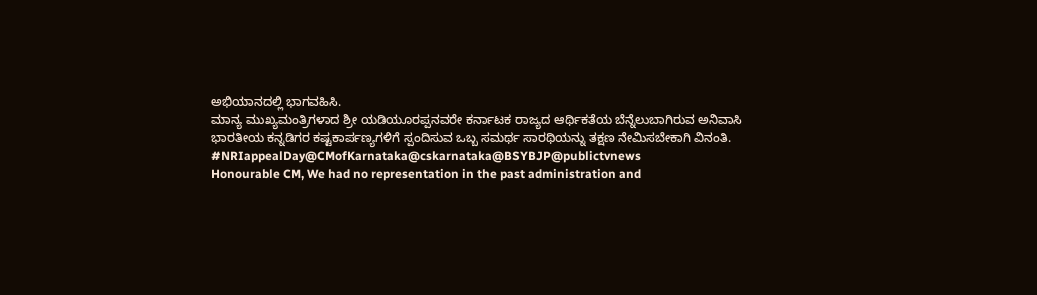ಅಭಿಯಾನದಲ್ಲಿ ಭಾಗವಹಿಸಿ.
ಮಾನ್ಯ ಮುಖ್ಯಮಂತ್ರಿಗಳಾದ ಶ್ರೀ ಯಡಿಯೂರಪ್ಪನವರೇ ಕರ್ನಾಟಕ ರಾಜ್ಯದ ಆರ್ಥಿಕತೆಯ ಬೆನ್ನೆಲುಬಾಗಿರುವ ಅನಿವಾಸಿ ಭಾರತೀಯ ಕನ್ನಡಿಗರ ಕಷ್ಟಕಾರ್ಪಣ್ಯಗಳಿಗೆ ಸ್ಪಂದಿಸುವ ಒಬ್ಬ ಸಮರ್ಥ ಸಾರಥಿಯನ್ನು ತಕ್ಷಣ ನೇಮಿಸಬೇಕಾಗಿ ವಿನಂತಿ.
#NRIappealDay@CMofKarnataka@cskarnataka@BSYBJP@publictvnews
Honourable CM, We had no representation in the past administration and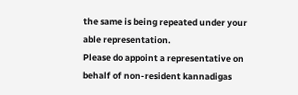the same is being repeated under your able representation.
Please do appoint a representative on behalf of non-resident kannadigas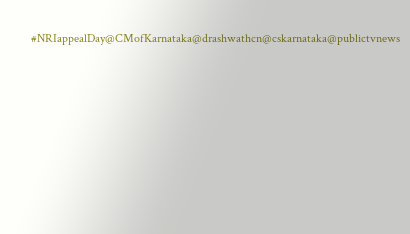#NRIappealDay@CMofKarnataka@drashwathcn@cskarnataka@publictvnews